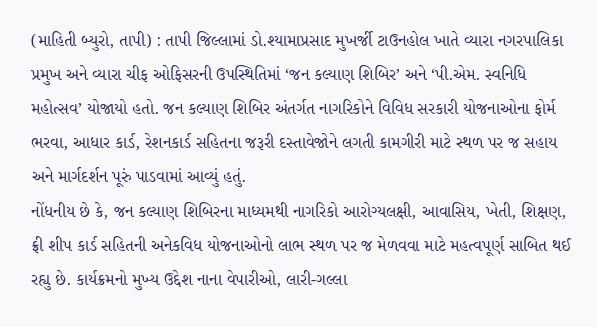(માહિતી બ્યુરો, તાપી) : તાપી જિલ્લામાં ડો.શ્યામાપ્રસાદ મુખર્જી ટાઉનહોલ ખાતે વ્યારા નગરપાલિકા પ્રમુખ અને વ્યારા ચીફ ઓફિસરની ઉપસ્થિતિમાં ‘જન કલ્યાણ શિબિર’ અને ‘પી.એમ. સ્વનિધિ મહોત્સવ’ યોજાયો હતો. જન કલ્યાણ શિબિર અંતર્ગત નાગરિકોને વિવિધ સરકારી યોજનાઓના ફોર્મ ભરવા, આધાર કાર્ડ, રેશનકાર્ડ સહિતના જરૂરી દસ્તાવેજોને લગતી કામગીરી માટે સ્થળ પર જ સહાય અને માર્ગદર્શન પૂરું પાડવામાં આવ્યું હતું.
નોંધનીય છે કે, જન કલ્યાણ શિબિરના માધ્યમથી નાગરિકો આરોગ્યલક્ષી, આવાસિય, ખેતી, શિક્ષણ, ફ્રી શીપ કાર્ડ સહિતની અનેકવિધ યોજનાઓનો લાભ સ્થળ પર જ મેળવવા માટે મહત્વપૂર્ણ સાબિત થઈ રહ્યુ છે. કાર્યક્રમનો મુખ્ય ઉદ્દેશ નાના વેપારીઓ, લારી-ગલ્લા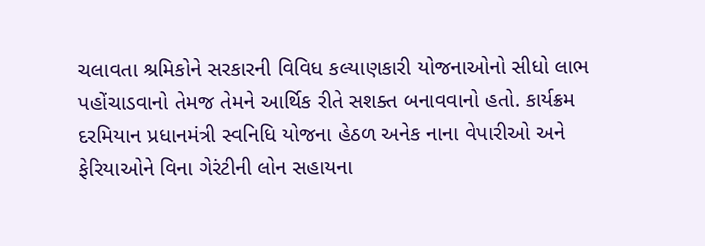ચલાવતા શ્રમિકોને સરકારની વિવિધ કલ્યાણકારી યોજનાઓનો સીધો લાભ પહોંચાડવાનો તેમજ તેમને આર્થિક રીતે સશક્ત બનાવવાનો હતો. કાર્યક્રમ દરમિયાન પ્રધાનમંત્રી સ્વનિધિ યોજના હેઠળ અનેક નાના વેપારીઓ અને ફેરિયાઓને વિના ગેરંટીની લોન સહાયના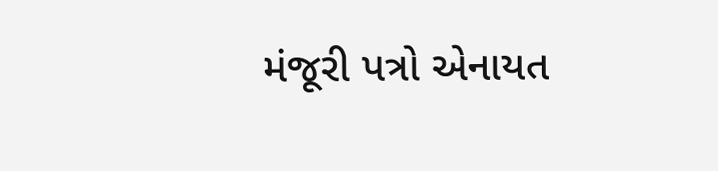મંજૂરી પત્રો એનાયત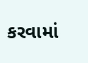કરવામાં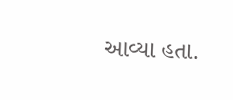આવ્યા હતા.